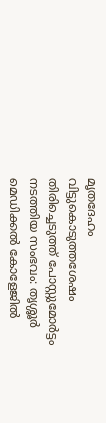മൃതദേഹം വിട്ടുകൊടുത്തശേഷം തിരിച്ചെടുത്ത് പോസ്റ്റുമോര്‍ട്ടം നടത്തിയ സംഭവം: തൃശ്ശൂര്‍ മെഡിക്കല്‍ കോളേജില്‍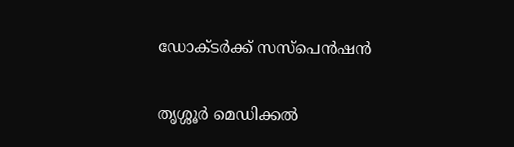ഡോക്ടര്‍ക്ക് സസ്‌പെന്‍ഷന്‍

തൃശ്ശൂര്‍ മെഡിക്കല്‍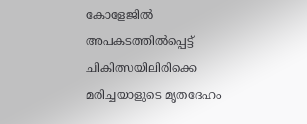കോളേജില്‍ അപകടത്തില്‍പ്പെട്ട് ചികിത്സയിലിരിക്കെ മരിച്ചയാളുടെ മൃതദേഹം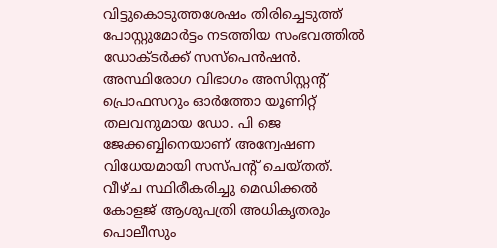വിട്ടുകൊടുത്തശേഷം തിരിച്ചെടുത്ത് പോസ്റ്റുമോര്‍ട്ടം നടത്തിയ സംഭവത്തില്‍ ഡോക്ടര്‍ക്ക് സസ്‌പെന്‍ഷന്‍. അസ്ഥിരോഗ വിഭാഗം അസിസ്റ്റന്റ് പ്രൊഫസറും ഓര്‍ത്തോ യൂണിറ്റ് തലവനുമായ ഡോ. പി ജെ ജേക്കബ്ബിനെയാണ് അന്വേഷണ വിധേയമായി സസ്പന്റ് ചെയ്തത്. വീഴ്ച സ്ഥിരീകരിച്ചു മെഡിക്കല്‍ കോളജ് ആശുപത്രി അധികൃതരും പൊലീസും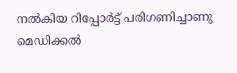നല്‍കിയ റിപ്പോര്‍ട്ട് പരിഗണിച്ചാണു മെഡിക്കല്‍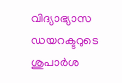വിദ്യാഭ്യാസ ഡയറക്ടറുടെ ശുപാര്‍ശ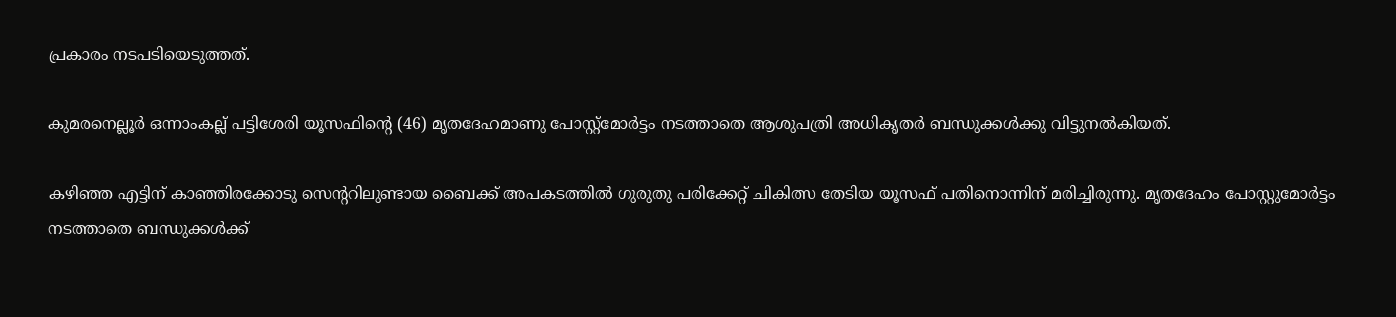പ്രകാരം നടപടിയെടുത്തത്.

കുമരനെല്ലൂര്‍ ഒന്നാംകല്ല് പട്ടിശേരി യൂസഫിന്റെ (46) മൃതദേഹമാണു പോസ്റ്റ്‌മോര്‍ട്ടം നടത്താതെ ആശുപത്രി അധികൃതര്‍ ബന്ധുക്കള്‍ക്കു വിട്ടുനല്‍കിയത്.

കഴിഞ്ഞ എട്ടിന് കാഞ്ഞിരക്കോടു സെന്ററിലുണ്ടായ ബൈക്ക് അപകടത്തില്‍ ഗുരുതു പരിക്കേറ്റ് ചികിത്സ തേടിയ യൂസഫ് പതിനൊന്നിന് മരിച്ചിരുന്നു. മൃതദേഹം പോസ്റ്റുമോര്‍ട്ടം നടത്താതെ ബന്ധുക്കള്‍ക്ക്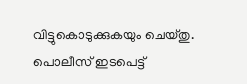വിട്ടുകൊടുക്കുകയും ചെയ്തു. പൊലീസ് ഇടപെട്ട്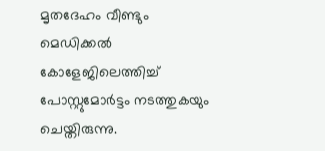മൃതദേഹം വീണ്ടും മെഡിക്കല്‍ കോളേജിലെത്തിച്ച് പോസ്റ്റുമോര്‍ട്ടം നടത്തുകയും ചെയ്തിരുന്നു.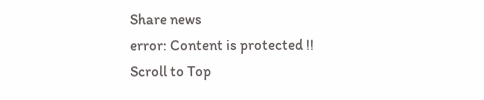Share news
error: Content is protected !!
Scroll to Top